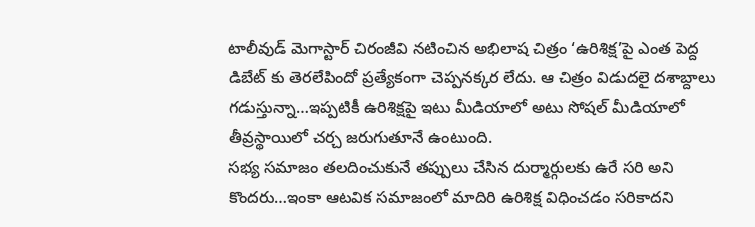టాలీవుడ్ మెగాస్టార్ చిరంజీవి నటించిన అభిలాష చిత్రం ‘ఉరిశిక్ష’పై ఎంత పెద్ద డిబేట్ కు తెరలేపిందో ప్రత్యేకంగా చెప్పనక్కర లేదు. ఆ చిత్రం విడుదలై దశాబ్దాలు గడుస్తున్నా…ఇప్పటికీ ఉరిశిక్షపై ఇటు మీడియాలో అటు సోషల్ మీడియాలో తీవ్రస్థాయిలో చర్చ జరుగుతూనే ఉంటుంది.
సభ్య సమాజం తలదించుకునే తప్పులు చేసిన దుర్మార్గులకు ఉరే సరి అని కొందరు…ఇంకా ఆటవిక సమాజంలో మాదిరి ఉరిశిక్ష విధించడం సరికాదని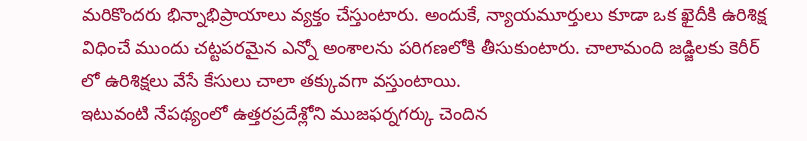మరికొందరు భిన్నాభిప్రాయాలు వ్యక్తం చేస్తుంటారు. అందుకే, న్యాయమూర్తులు కూడా ఒక ఖైదీకి ఉరిశిక్ష విధించే ముందు చట్టపరమైన ఎన్నో అంశాలను పరిగణలోకి తీసుకుంటారు. చాలామంది జడ్జిలకు కెరీర్ లో ఉరిశిక్షలు వేసే కేసులు చాలా తక్కువగా వస్తుంటాయి.
ఇటువంటి నేపథ్యంలో ఉత్తరప్రదేశ్లోని ముజఫర్నగర్కు చెందిన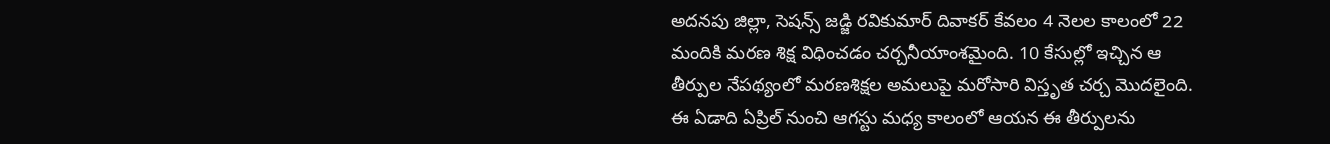అదనపు జిల్లా, సెషన్స్ జడ్జి రవికుమార్ దివాకర్ కేవలం 4 నెలల కాలంలో 22 మందికి మరణ శిక్ష విధించడం చర్చనీయాంశమైంది. 10 కేసుల్లో ఇచ్చిన ఆ తీర్పుల నేపథ్యంలో మరణశిక్షల అమలుపై మరోసారి విస్తృత చర్చ మొదలైంది. ఈ ఏడాది ఏప్రిల్ నుంచి ఆగస్టు మధ్య కాలంలో ఆయన ఈ తీర్పులను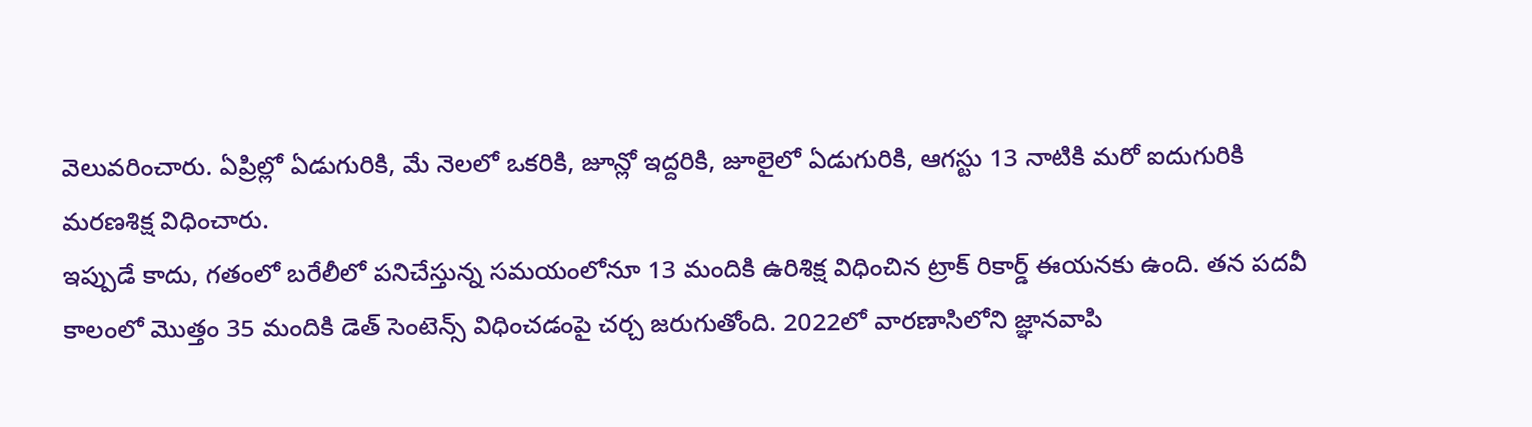వెలువరించారు. ఏప్రిల్లో ఏడుగురికి, మే నెలలో ఒకరికి, జూన్లో ఇద్దరికి, జూలైలో ఏడుగురికి, ఆగస్టు 13 నాటికి మరో ఐదుగురికి మరణశిక్ష విధించారు.
ఇప్పుడే కాదు, గతంలో బరేలీలో పనిచేస్తున్న సమయంలోనూ 13 మందికి ఉరిశిక్ష విధించిన ట్రాక్ రికార్డ్ ఈయనకు ఉంది. తన పదవీ కాలంలో మొత్తం 35 మందికి డెత్ సెంటెన్స్ విధించడంపై చర్చ జరుగుతోంది. 2022లో వారణాసిలోని జ్ఞానవాపి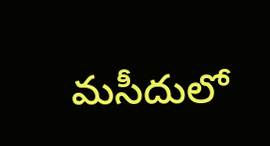మసీదులో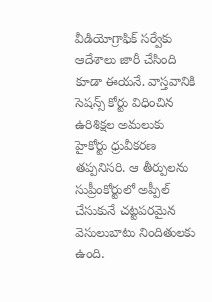వీడియోగ్రాఫిక్ సర్వేకు ఆదేశాలు జారీ చేసింది కూడా ఈయనే. వాస్తవానికి సెషన్స్ కోర్టు విధించిన ఉరిశిక్షల అమలుకు హైకోర్టు ధ్రువీకరణ తప్పనిసరి. ఆ తీర్పులను సుప్రీంకోర్టులో అప్పీల్ చేసుకునే చట్టపరమైన వెసులుబాటు నిందితులకు ఉంది.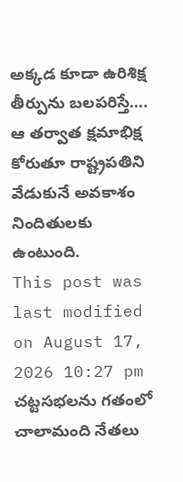అక్కడ కూడా ఉరిశిక్ష తీర్పును బలపరిస్తే…. ఆ తర్వాత క్షమాభిక్ష కోరుతూ రాష్ట్రపతిని వేడుకునే అవకాశం నిందితులకు ఉంటుంది.
This post was last modified on August 17, 2026 10:27 pm
చట్టసభలను గతంలో చాలామంది నేతలు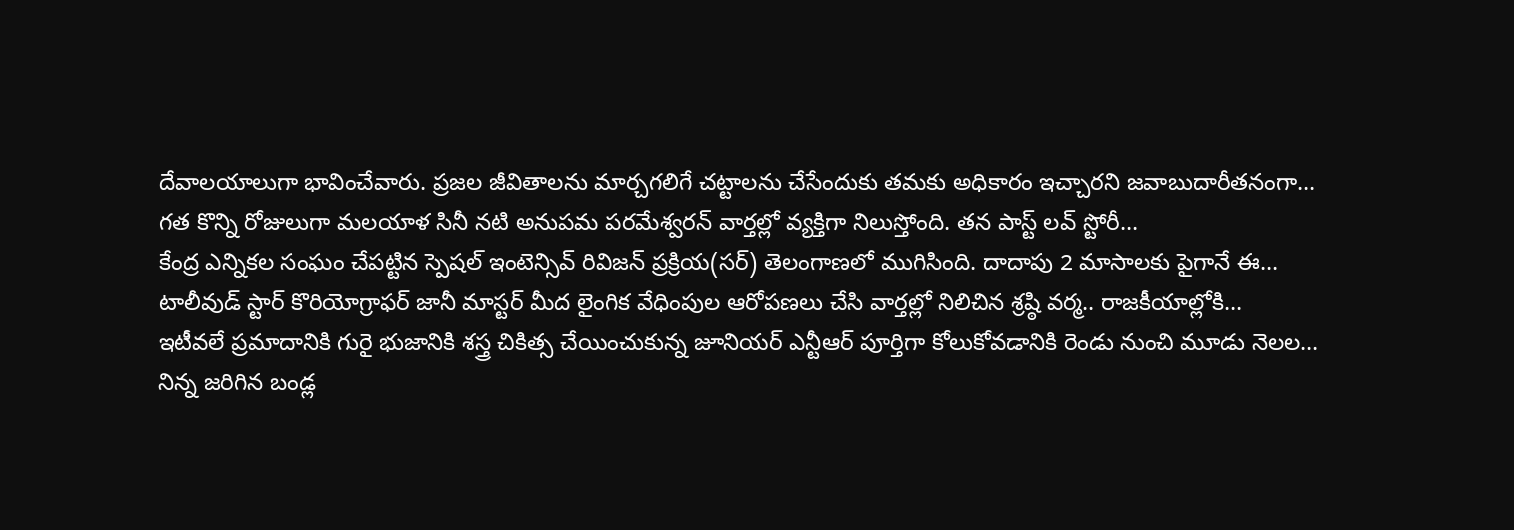దేవాలయాలుగా భావించేవారు. ప్రజల జీవితాలను మార్చగలిగే చట్టాలను చేసేందుకు తమకు అధికారం ఇచ్చారని జవాబుదారీతనంగా…
గత కొన్ని రోజులుగా మలయాళ సినీ నటి అనుపమ పరమేశ్వరన్ వార్తల్లో వ్యక్తిగా నిలుస్తోంది. తన పాస్ట్ లవ్ స్టోరీ…
కేంద్ర ఎన్నికల సంఘం చేపట్టిన స్పెషల్ ఇంటెన్సివ్ రివిజన్ ప్రక్రియ(సర్) తెలంగాణలో ముగిసింది. దాదాపు 2 మాసాలకు పైగానే ఈ…
టాలీవుడ్ స్టార్ కొరియోగ్రాఫర్ జానీ మాస్టర్ మీద లైంగిక వేధింపుల ఆరోపణలు చేసి వార్తల్లో నిలిచిన శ్రష్ఠి వర్మ.. రాజకీయాల్లోకి…
ఇటీవలే ప్రమాదానికి గురై భుజానికి శస్త్ర చికిత్స చేయించుకున్న జూనియర్ ఎన్టీఆర్ పూర్తిగా కోలుకోవడానికి రెండు నుంచి మూడు నెలల…
నిన్న జరిగిన బండ్ల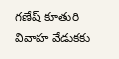గణేష్ కూతురి వివాహ వేడుకకు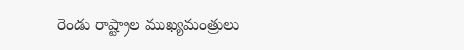రెండు రాష్ట్రాల ముఖ్యమంత్రులు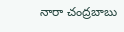నారా చంద్రబాబు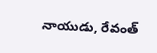నాయుడు, రేవంత్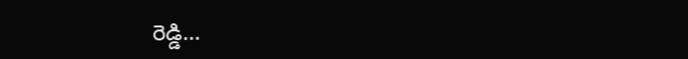రెడ్డి…